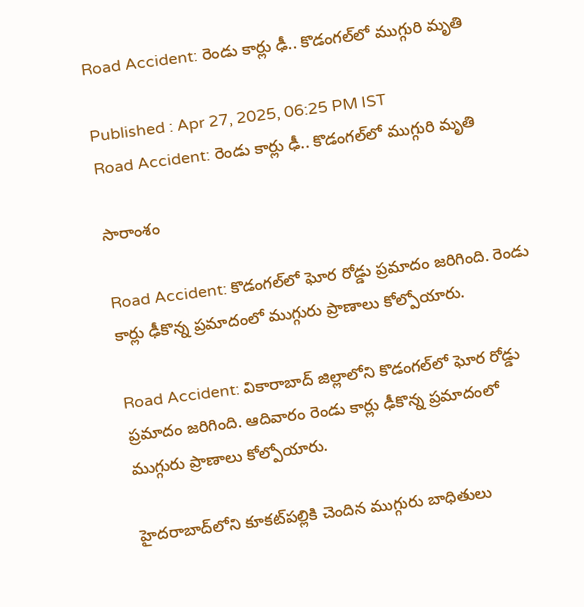Road Accident: రెండు కార్లు ఢీ.. కొడంగల్‌లో ముగ్గురి మృతి

Published : Apr 27, 2025, 06:25 PM IST
Road Accident: రెండు కార్లు ఢీ.. కొడంగల్‌లో ముగ్గురి మృతి

సారాంశం

Road Accident: కొడంగల్‌లో ఘోర రోడ్డు ప్ర‌మాదం జ‌రిగింది. రెండు కార్లు ఢీకొన్న ప్రమాదంలో ముగ్గురు ప్రాణాలు కోల్పోయారు.

Road Accident: వికారాబాద్ జిల్లాలోని కొడంగల్‌లో ఘోర రోడ్డు ప్రమాదం జ‌రిగింది. ఆదివారం రెండు కార్లు ఢీకొన్న ప్రమాదంలో ముగ్గురు ప్రాణాలు కోల్పోయారు.

హైదరాబాద్‌లోని కూకట్‌పల్లికి చెందిన ముగ్గురు బాధితులు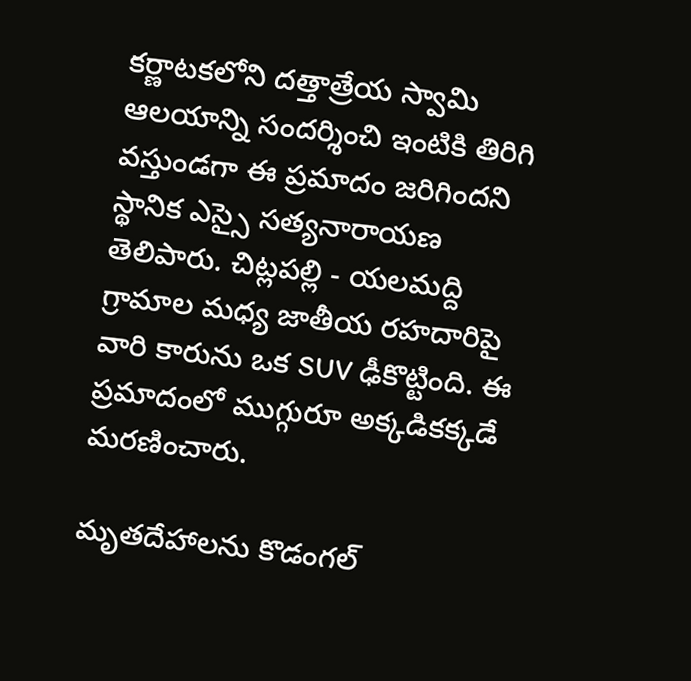కర్ణాటకలోని దత్తాత్రేయ స్వామి ఆలయాన్ని సందర్శించి ఇంటికి తిరిగి వస్తుండగా ఈ ప్రమాదం జరిగిందని స్థానిక ఎస్సై సత్యనారాయణ తెలిపారు. చిట్లపల్లి - యలమద్ది గ్రామాల మధ్య జాతీయ రహదారిపై వారి కారును ఒక SUV ఢీకొట్టింది. ఈ ప్రమాదంలో ముగ్గురూ అక్కడికక్కడే మరణించారు.

మృతదేహాలను కొడంగల్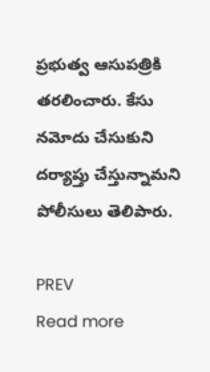ప్రభుత్వ ఆసుపత్రికి తరలించారు. కేసు న‌మోదు చేసుకుని ద‌ర్యాప్తు చేస్తున్నామ‌ని పోలీసులు తెలిపారు.

PREV
Read more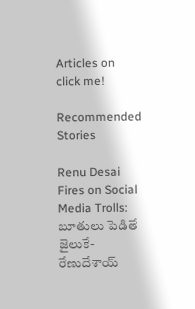Articles on
click me!

Recommended Stories

Renu Desai Fires on Social Media Trolls: బూతులు పెడితే జైలుకే- రేణుదేశాయ్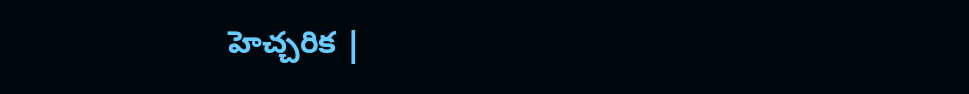హెచ్చరిక |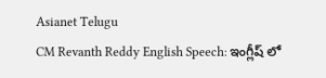Asianet Telugu
CM Revanth Reddy English Speech: ఇంగ్లీష్ లో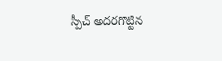స్పీచ్ అదరగొట్టిన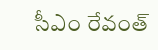సీఎం రేవంత్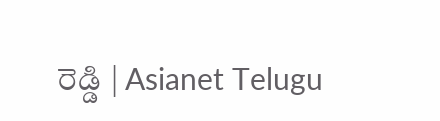రెడ్డి | Asianet Telugu